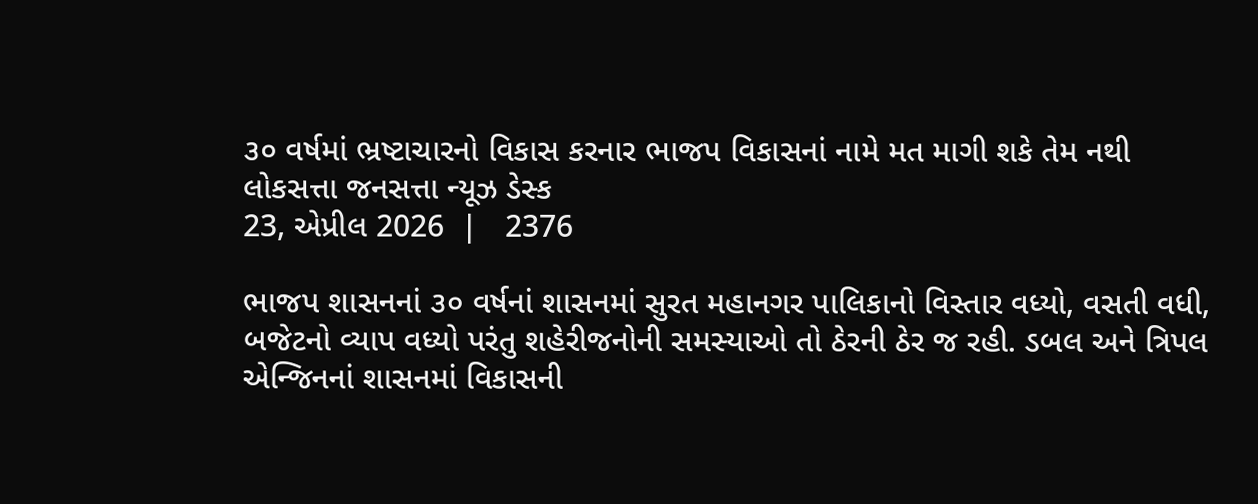૩૦ વર્ષમાં ભ્રષ્ટાચારનો વિકાસ કરનાર ભાજપ વિકાસનાં નામે મત માગી શકે તેમ નથી
લોકસત્તા જનસત્તા ન્યૂઝ ડેસ્ક
23, એપ્રીલ 2026  |   2376

ભાજપ શાસનનાં ૩૦ વર્ષનાં શાસનમાં સુરત મહાનગર પાલિકાનો વિસ્તાર વધ્યો, વસતી વધી, બજેટનો વ્યાપ વધ્યો પરંતુ શહેરીજનોની સમસ્યાઓ તો ઠેરની ઠેર જ રહી. ડબલ અને ત્રિપલ એન્જિનનાં શાસનમાં વિકાસની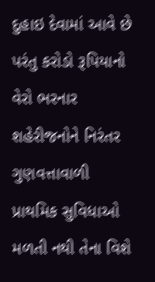દુહાઇ દેવામાં આવે છે પરંતુ કરોડો રૂપિયાનો વેરો ભરનાર શહેરીજનોને નિરંતર ગુણવત્તાવાળી પ્રાથમિક સુવિધાઓ મળતી નથી તેના વિશે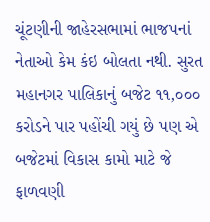ચૂંટણીની જાહેરસભામાં ભાજપનાં નેતાઓ કેમ કંઇ બોલતા નથી. સુરત મહાનગર પાલિકાનું બજેટ ૧૧,૦૦૦ કરોડને પાર પહોંચી ગયું છે પણ એ બજેટમાં વિકાસ કામો માટે જે ફાળવણી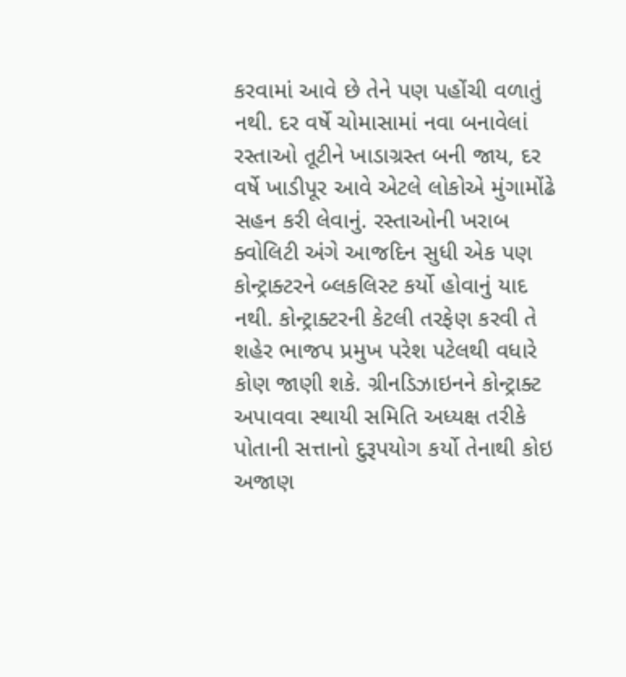કરવામાં આવે છે તેને પણ પહોંચી વળાતું નથી. દર વર્ષે ચોમાસામાં નવા બનાવેલાં રસ્તાઓ તૂટીને ખાડાગ્રસ્ત બની જાય, દર વર્ષે ખાડીપૂર આવે એટલે લોકોએ મુંગામોંઢે સહન કરી લેવાનું. રસ્તાઓની ખરાબ ક્વોલિટી અંગે આજદિન સુધી એક પણ કોન્ટ્રાક્ટરને બ્લકલિસ્ટ કર્યો હોવાનું યાદ નથી. કોન્ટ્રાક્ટરની કેટલી તરફેણ કરવી તે શહેર ભાજપ પ્રમુખ પરેશ પટેલથી વધારે કોણ જાણી શકે. ગ્રીનડિઝાઇનને કોન્ટ્રાક્ટ અપાવવા સ્થાયી સમિતિ અધ્યક્ષ તરીકે પોતાની સત્તાનો દુરૂપયોગ કર્યો તેનાથી કોઇ અજાણ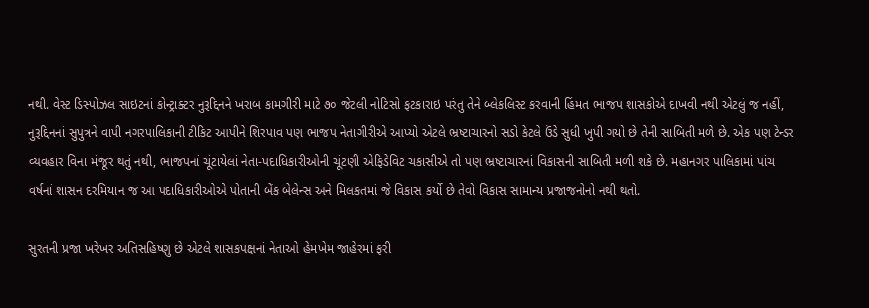નથી. વેસ્ટ ડિસ્પોઝલ સાઇટનાં કોન્ટ્રાક્ટર નુરૂદ્દિનને ખરાબ કામગીરી માટે ૭૦ જેટલી નોટિસો ફટકારાઇ પરંતુ તેને બ્લેકલિસ્ટ કરવાની હિંમત ભાજપ શાસકોએ દાખવી નથી એટલું જ નહીં, નુરૂદ્દિનનાં સુપુત્રને વાપી નગરપાલિકાની ટીકિટ આપીને શિરપાવ પણ ભાજપ નેતાગીરીએ આપ્યો એટલે ભ્રષ્ટાચારનો સડો કેટલે ઉંડે સુધી ખુપી ગયો છે તેની સાબિતી મળે છે. એક પણ ટેન્ડર વ્યવહાર વિના મંજૂર થતું નથી, ભાજપનાં ચૂંટાયેલાં નેતા-પદાધિકારીઓની ચૂંટણી એફિડેવિટ ચકાસીએ તો પણ ભ્રષ્ટાચારનાં વિકાસની સાબિતી મળી શકે છે. મહાનગર પાલિકામાં પાંચ વર્ષનાં શાસન દરમિયાન જ આ પદાધિકારીઓએ પોતાની બેંક બેલેન્સ અને મિલકતમાં જે વિકાસ કર્યો છે તેવો વિકાસ સામાન્ય પ્રજાજનોનો નથી થતો.

સુરતની પ્રજા ખરેખર અતિસહિષ્ણુ છે એટલે શાસકપક્ષનાં નેતાઓ હેમખેમ જાહેરમાં ફરી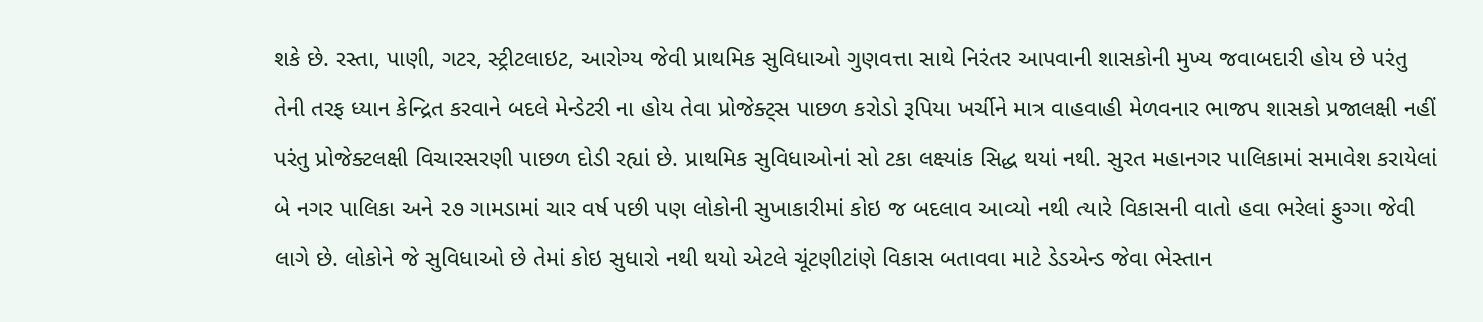શકે છે. રસ્તા, પાણી, ગટર, સ્ટ્રીટલાઇટ, આરોગ્ય જેવી પ્રાથમિક સુવિધાઓ ગુણવત્તા સાથે નિરંતર આપવાની શાસકોની મુખ્ય જવાબદારી હોય છે પરંતુ તેની તરફ ધ્યાન કેન્દ્રિત કરવાને બદલે મેન્ડેટરી ના હોય તેવા પ્રોજેક્ટ્સ પાછળ કરોડો રૂપિયા ખર્ચીને માત્ર વાહવાહી મેળવનાર ભાજપ શાસકો પ્રજાલક્ષી નહીં પરંતુ પ્રોજેક્ટલક્ષી વિચારસરણી પાછળ દોડી રહ્યાં છે. પ્રાથમિક સુવિધાઓનાં સો ટકા લક્ષ્યાંક સિદ્ધ થયાં નથી. સુરત મહાનગર પાલિકામાં સમાવેશ કરાયેલાં બે નગર પાલિકા અને ૨૭ ગામડામાં ચાર વર્ષ પછી પણ લોકોની સુખાકારીમાં કોઇ જ બદલાવ આવ્યો નથી ત્યારે વિકાસની વાતો હવા ભરેલાં ફુગ્ગા જેવી લાગે છે. લોકોને જે સુવિધાઓ છે તેમાં કોઇ સુધારો નથી થયો એટલે ચૂંટણીટાંણે વિકાસ બતાવવા માટે ડેડએન્ડ જેવા ભેસ્તાન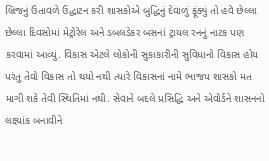બ્રિજનું ઉતાવળે ઉદ્ધાટન કરી શાસકોએ બુદ્ધિનું દેવાળું ફૂંક્યું તો હવે છેલ્લા છેલ્લા દિવસોમાં મેટ્રોરેલ અને ડબલડેકર બસનાં ટ્રાયલ રનનું નાટક પણ કરવામાં આવ્યું. વિકાસ એટલે લોકોની સુકાકારીની સુવિધાનો વિકાસ હોય પરંતુ તેવો વિકાસ તો થયો નથી ત્યારે વિકાસનાં નામે ભાજપ શાસકો મત માગી શકે તેવી સ્થિતિમાં નથી. સેવાને બદલે પ્રસિદ્ધિ અને એવોર્ડને શાસનનો લક્ષ્યાંક બનાવીને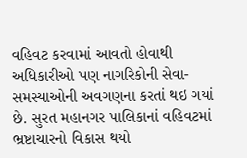વહિવટ કરવામાં આવતો હોવાથી અધિકારીઓ પણ નાગરિકોની સેવા-સમસ્યાઓની અવગણના કરતાં થઇ ગયાં છે. સુરત મહાનગર પાલિકાનાં વહિવટમાં ભ્રષ્ટાચારનો વિકાસ થયો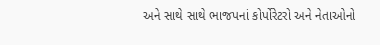અને સાથે સાથે ભાજપનાં કોર્પોરેટરો અને નેતાઓનો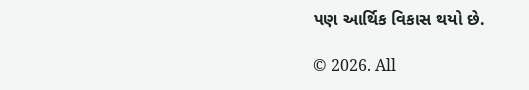પણ આર્થિક વિકાસ થયો છે.

© 2026. All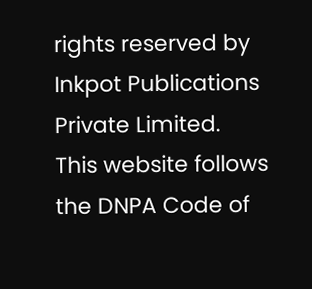rights reserved by Inkpot Publications Private Limited.
This website follows the DNPA Code of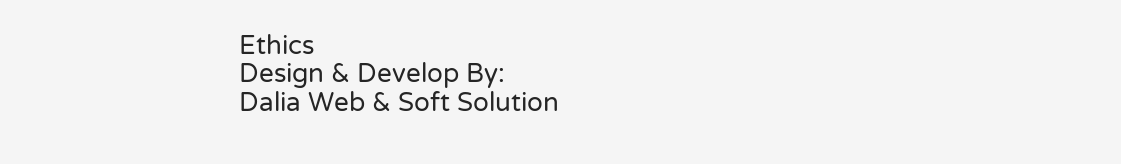Ethics
Design & Develop By:
Dalia Web & Soft Solution